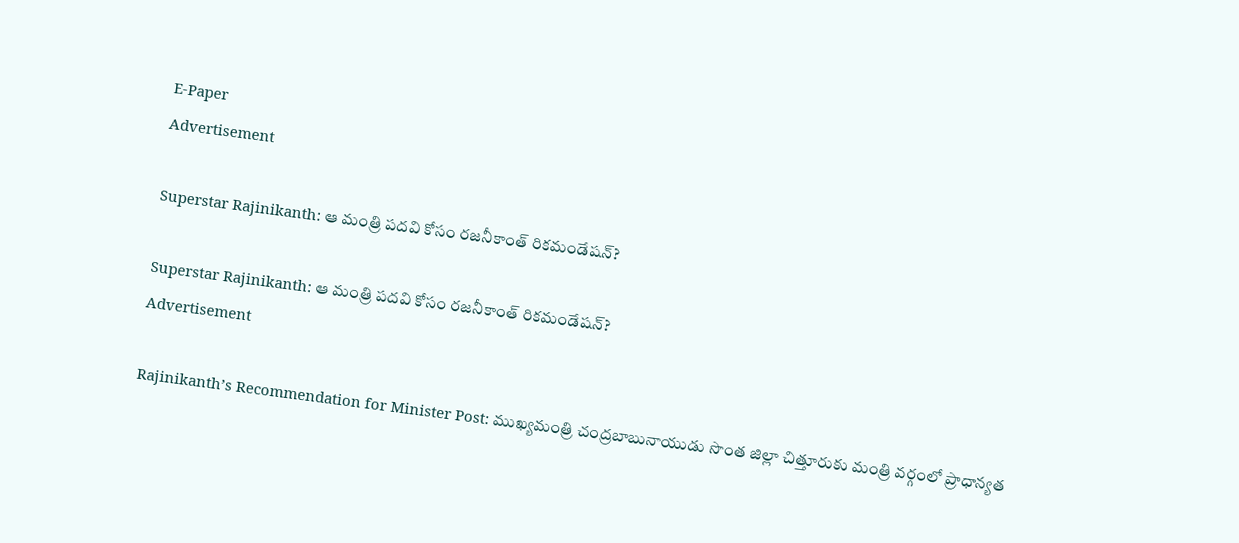E-Paper
Advertisement

Superstar Rajinikanth: ఆ మంత్రి పదవి కోసం రజనీకాంత్ రికమండేషన్?

Superstar Rajinikanth: ఆ మంత్రి పదవి కోసం రజనీకాంత్ రికమండేషన్?
Advertisement

Rajinikanth’s Recommendation for Minister Post: ముఖ్యమంత్రి చంద్రబాబునాయుడు సొంత జిల్లా చిత్తూరుకు మంత్రి వర్గంలో ప్రాధాన్యత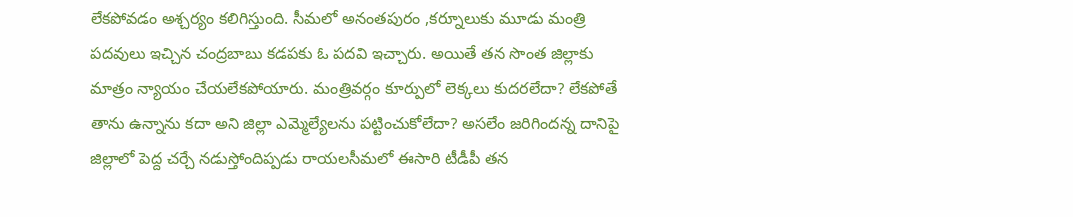లేకపోవడం అశ్చర్యం కలిగిస్తుంది. సీమలో అనంతపురం ,కర్నూలుకు మూడు మంత్రి పదవులు ఇచ్చిన చంద్రబాబు కడపకు ఓ పదవి ఇచ్చారు. అయితే తన సొంత జిల్లాకు మాత్రం న్యాయం చేయలేకపోయారు. మంత్రివర్గం కూర్పులో లెక్కలు కుదరలేదా? లేకపోతే తాను ఉన్నాను కదా అని జిల్లా ఎమ్మెల్యేలను పట్టించుకోలేదా? అసలేం జరిగిందన్న దానిపై జిల్లాలో పెద్ద చర్చే నడుస్తోందిప్పడు రాయలసీమలో ఈసారి టీడీపీ తన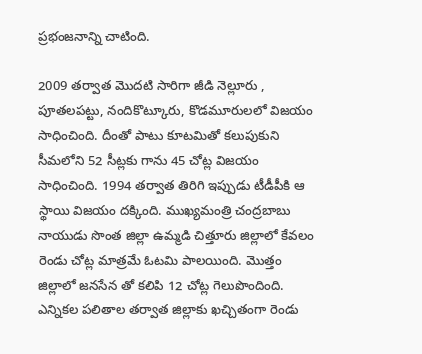ప్రభంజనాన్ని చాటింది.

2009 తర్వాత మొదటి సారిగా జీడి నెల్లూరు , పూతలపట్టు, నందికొట్కూరు, కొడమూరులలో విజయం సాధించింది. దీంతో పాటు కూటమితో కలుపుకుని సీమలోని 52 సీట్లకు గాను 45 చోట్ల విజయం సాధించింది. 1994 తర్వాత తిరిగి ఇప్పుడు టీడీపీకి ఆ స్థాయి విజయం దక్కింది. ముఖ్యమంత్రి చంద్రబాబు నాయుడు సొంత జిల్లా ఉమ్మడి చిత్తూరు జిల్లాలో కేవలం రెండు చోట్ల మాత్రమే ఓటమి పాలయింది. మొత్తం జిల్లాలో జనసేన తో కలిపి 12 చోట్ల గెలుపొందింది. ఎన్నికల పలితాల తర్వాత జిల్లాకు ఖచ్చితంగా రెండు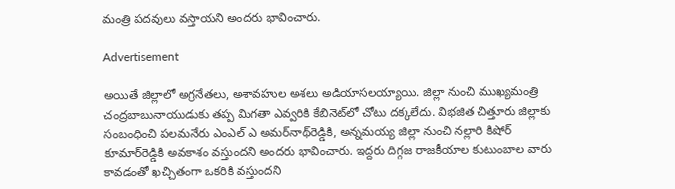మంత్రి పదవులు వస్తాయని అందరు భావించారు.

Advertisement

అయితే జిల్లాలో అగ్రనేతలు, అశావహుల అశలు అడియాసలయ్యాయి. జిల్లా నుంచి ముఖ్యమంత్రి చంద్రబాబునాయుడుకు తప్ప మిగతా ఎవ్వరికి కేబినెట్‌లో చోటు దక్కలేదు. విభజిత చిత్తూరు జిల్లాకు సంబంధించి పలమనేరు ఎంఎల్ ఎ అమర్‌నాథ్‌రెడ్డికి, అన్నమయ్య జిల్లా నుంచి నల్లారి కిషోర్ కూమార్‌రెడ్డికి అవకాశం వస్తుందని అందరు భావించారు. ఇద్దరు దిగ్గజ రాజకీయాల కుటుంబాల వారు కావడంతో ఖచ్చితంగా ఒకరికి వస్తుందని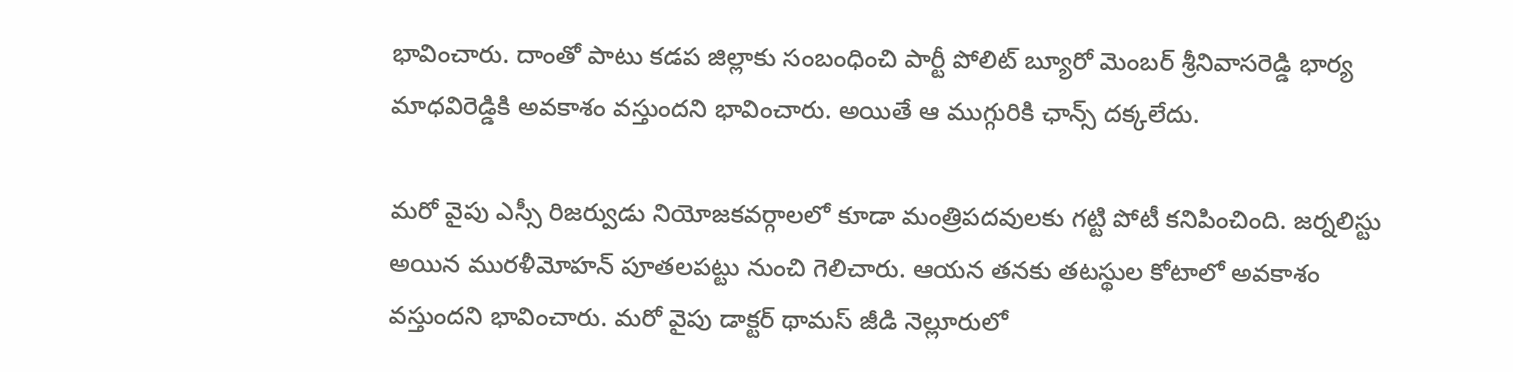భావించారు. దాంతో పాటు కడప జిల్లాకు సంబంధించి పార్టీ పోలిట్ బ్యూరో మెంబర్ శ్రీనివాసరెడ్డి భార్య మాధవిరెడ్డికి అవకాశం వస్తుందని భావించారు. అయితే ఆ ముగ్గురికి ఛాన్స్ దక్కలేదు.

మరో వైపు ఎస్సీ రిజర్వుడు నియోజకవర్గాలలో కూడా మంత్రిపదవులకు గట్టి పోటీ కనిపించింది. జర్నలిస్టు అయిన మురళీమోహన్ పూతలపట్టు నుంచి గెలిచారు. ఆయన తనకు తటస్థుల కోటాలో అవకాశం వస్తుందని భావించారు. మరో వైపు డాక్టర్ థామస్ జీడి నెల్లూరులో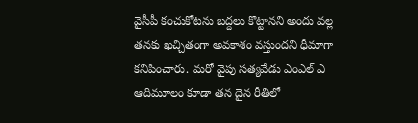వైసీపీ కంచుకోటను బద్దలు కొట్టానని అందు వల్ల తనకు ఖచ్చితంగా అవకాశం వస్తుందని ధీమాగా కనిపించారు. మరో వైపు సత్యవేడు ఎంఎల్ ఎ ఆదిమూలం కూడా తన దైన రీతిలో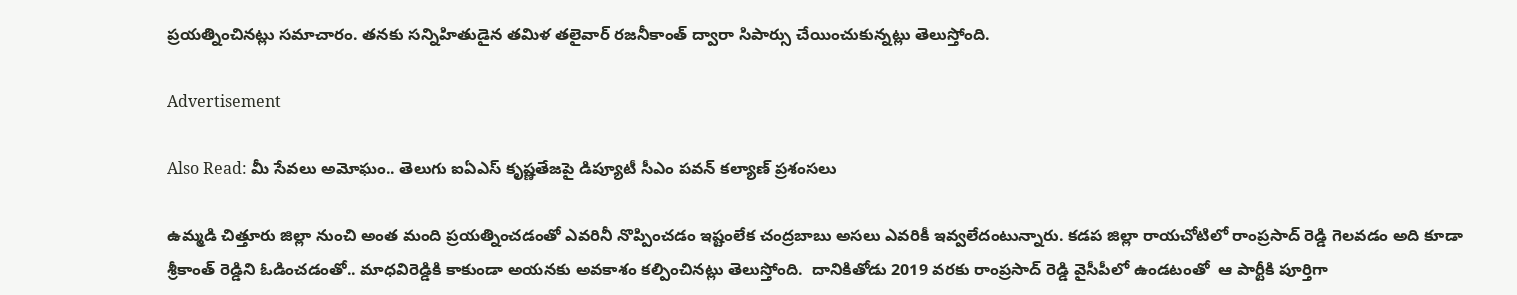ప్రయత్నించినట్లు సమాచారం. తనకు సన్నిహితుడైన తమిళ తలైవార్ రజనీకాంత్ ద్వారా సిపార్సు చేయించుకున్నట్లు తెలుస్తోంది.

Advertisement

Also Read: మీ సేవలు అమోఘం.. తెలుగు ఐఏఎస్‌ కృష్ణతేజపై డిప్యూటీ సీఎం పవన్ కల్యాణ్ ప్రశంసలు

ఉమ్మడి చిత్తూరు జిల్లా నుంచి అంత మంది ప్రయత్నించడంతో ఎవరినీ నొప్పించడం ఇష్టంలేక చంద్రబాబు అసలు ఎవరికీ ఇవ్వలేదంటున్నారు. కడప జిల్లా రాయచోటిలో రాంప్రసాద్ రెడ్డి గెలవడం అది కూడా శ్రీకాంత్ రెడ్డిని ఓడించడంతో.. మాధవిరెడ్డికి కాకుండా అయనకు అవకాశం కల్పించినట్లు తెలుస్తోంది.  దానికితోడు 2019 వరకు రాంప్రసాద్ రెడ్డి వైసీపీలో ఉండటంతో  ఆ పార్టీకి పూర్తిగా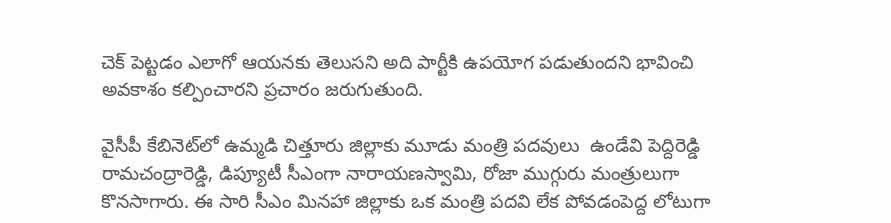చెక్ పెట్టడం ఎలాగో ఆయనకు తెలుసని అది పార్టీకి ఉపయోగ పడుతుందని భావించి అవకాశం కల్పించారని ప్రచారం జరుగుతుంది.

వైసీపీ కేబినెట్‌లో ఉమ్మడి చిత్తూరు జిల్లాకు మూడు మంత్రి పదవులు  ఉండేవి పెద్దిరెడ్డి రామచంద్రారెడ్డి, డిప్యూటీ సీఎంగా నారాయణస్వామి, రోజా ముగ్గురు మంత్రులుగా కొనసాగారు. ఈ సారి సీఎం మినహా జిల్లాకు ఒక మంత్రి పదవి లేక పోవడంపెద్ద లోటుగా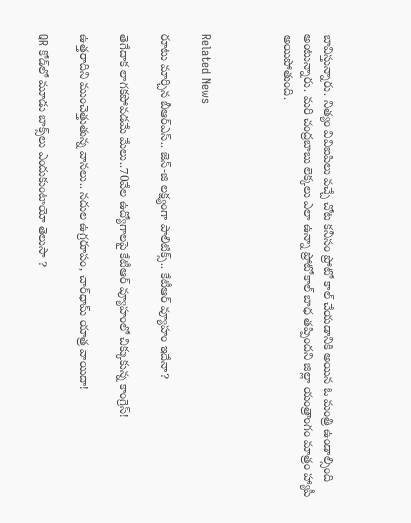బావిస్తున్నారు. నిత్యం వివిఐపిలు వచ్చే చోట కనీసం ప్రోటో కాల్ చేయడానికి అయిన ఓ మంత్రి ఉండాల్సింది అంటున్నారు. మరి చంద్రబాబు లెక్కలు ఎలా ఉన్నా ప్రోటోకాల్ బాధ తప్పిందని జిల్లా యంత్రాంగం మాత్రం హ్యాపీ అయిపోతుంది.



Related News

రూటు మార్చిన బీఆర్ఎస్.. జెన్-జి లక్ష్యంగా పాలిటిక్స్.. కేటీఆర్ వ్యూహం ఇదేనా?

తెగేదాక లాగ‌క‌పోవ‌డ‌మే మేలు..70వేల ఉద్యోగాల‌పై కేటీఆర్ వ్యూహంలో చిక్కుకున్న‌ కాంగ్రెస్!

ఉత్తరాదిని ముంచెత్తుతున్న వానలు.. నదుల ఉగ్రరూపం, చార్‌ధామ్ యాత్ర వాయిదా!

QR కోడ్‌లో మూడు బాక్స్‌లు ఎందుకుంటాయో తెలుసా ?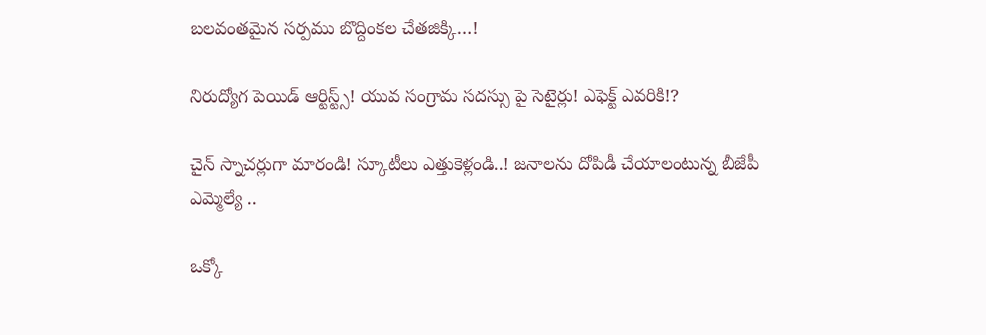బ‌ల‌వంత‌మైన స‌ర్ప‌ము బొద్దింకల చేత‌జిక్కి…!

నిరుద్యోగ పెయిడ్ ఆర్టిస్ట్స్! యువ సంగ్రామ సదస్సు పై సెటైర్లు! ఎఫెక్ట్ ఎవరికి!?

చైన్ స్నాచర్లుగా మారండి! స్కూటీలు ఎత్తుకెళ్లండి..! జ‌నాల‌ను దోపిడీ చేయాలంటున్న బీజేపీ ఎమ్మెల్యే ..

ఒక్కో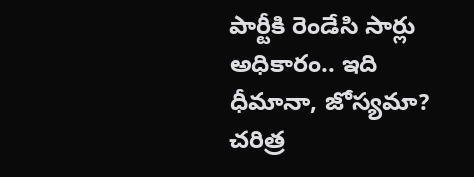పార్టీకి రెండేసి సార్లు అధికారం.. ఇది ధీమానా, జోస్యమా? చరిత్ర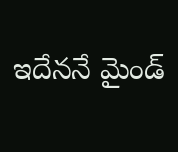ఇదేననే మైండ్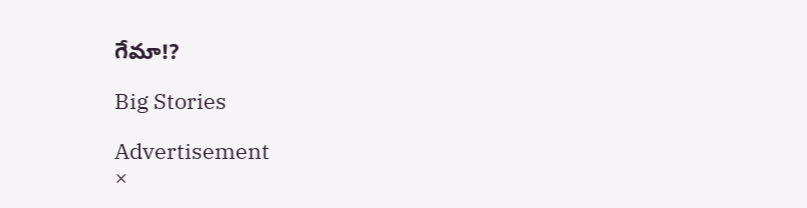గేమా!?

Big Stories

Advertisement
×